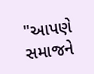"આપણે સમાજને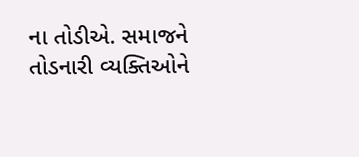ના તોડીએ. સમાજને તોડનારી વ્યક્તિઓને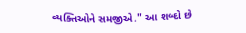વ્યક્તિઓને સમજીએ." આ શબ્દો છે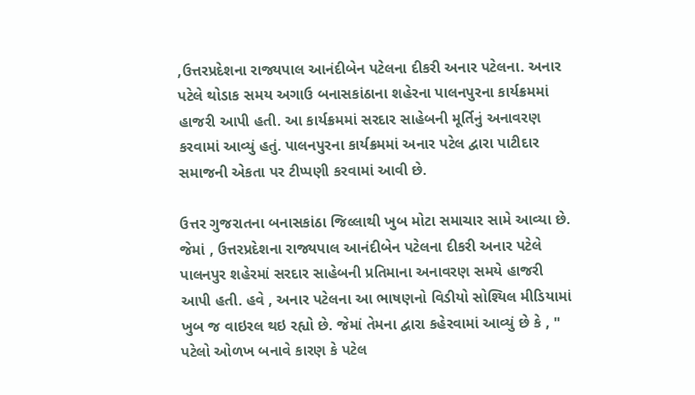,ઉત્તરપ્રદેશના રાજ્યપાલ આનંદીબેન પટેલના દીકરી અનાર પટેલના. અનાર પટેલે થોડાક સમય અગાઉ બનાસકાંઠાના શહેરના પાલનપુરના કાર્યક્રમમાં હાજરી આપી હતી. આ કાર્યક્રમમાં સરદાર સાહેબની મૂર્તિનું અનાવરણ કરવામાં આવ્યું હતું. પાલનપુરના કાર્યક્રમમાં અનાર પટેલ દ્વારા પાટીદાર સમાજની એકતા પર ટીપ્પણી કરવામાં આવી છે.

ઉત્તર ગુજરાતના બનાસકાંઠા જિલ્લાથી ખુબ મોટા સમાચાર સામે આવ્યા છે. જેમાં , ઉત્તરપ્રદેશના રાજ્યપાલ આનંદીબેન પટેલના દીકરી અનાર પટેલે પાલનપુર શહેરમાં સરદાર સાહેબની પ્રતિમાના અનાવરણ સમયે હાજરી આપી હતી. હવે , અનાર પટેલના આ ભાષણનો વિડીયો સોશ્યિલ મીડિયામાં ખુબ જ વાઇરલ થઇ રહ્યો છે. જેમાં તેમના દ્વારા કહેરવામાં આવ્યું છે કે , " પટેલો ઓળખ બનાવે કારણ કે પટેલ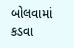બોલવામાં કડવા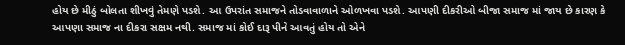હોય છે મીઠું બોલતા શીખવું તેમણે પડશે. આ ઉપરાંત સમાજને તોડવાવાળાને ઓળખવા પડશે. આપણી દીકરીઓ બીજા સમાજ માં જાય છે કારણ કે આપણા સમાજ ના દીકરા સક્ષમ નથી. સમાજ માં કોઈ દારૂ પીને આવતું હોય તો એને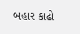બહાર કાઢો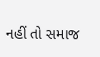નહીં તો સમાજ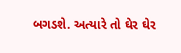બગડશે. અત્યારે તો ઘેર ઘેર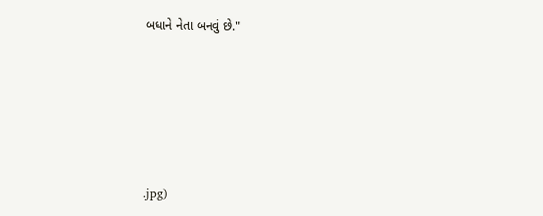બધાને નેતા બનવું છે."






.jpg)